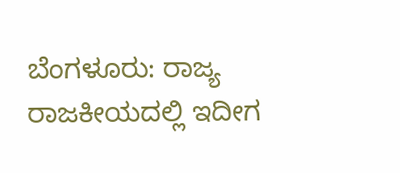ಬೆಂಗಳೂರು: ರಾಜ್ಯ ರಾಜಕೀಯದಲ್ಲಿ ಇದೀಗ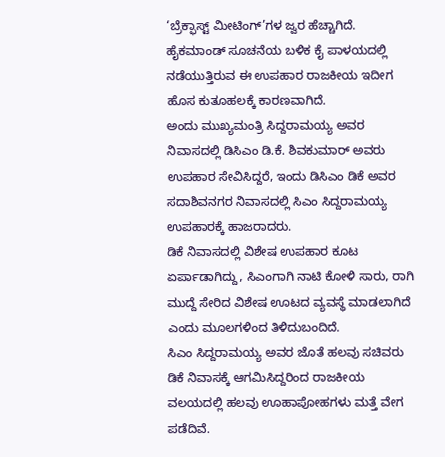‘ಬ್ರೆಕ್ಫಾಸ್ಟ್ ಮೀಟಿಂಗ್’ಗಳ ಜ್ವರ ಹೆಚ್ಚಾಗಿದೆ. ಹೈಕಮಾಂಡ್ ಸೂಚನೆಯ ಬಳಿಕ ಕೈ ಪಾಳಯದಲ್ಲಿ ನಡೆಯುತ್ತಿರುವ ಈ ಉಪಹಾರ ರಾಜಕೀಯ ಇದೀಗ ಹೊಸ ಕುತೂಹಲಕ್ಕೆ ಕಾರಣವಾಗಿದೆ.
ಅಂದು ಮುಖ್ಯಮಂತ್ರಿ ಸಿದ್ದರಾಮಯ್ಯ ಅವರ ನಿವಾಸದಲ್ಲಿ ಡಿಸಿಎಂ ಡಿ.ಕೆ. ಶಿವಕುಮಾರ್ ಅವರು ಉಪಹಾರ ಸೇವಿಸಿದ್ದರೆ, ಇಂದು ಡಿಸಿಎಂ ಡಿಕೆ ಅವರ ಸದಾಶಿವನಗರ ನಿವಾಸದಲ್ಲಿ ಸಿಎಂ ಸಿದ್ದರಾಮಯ್ಯ ಉಪಹಾರಕ್ಕೆ ಹಾಜರಾದರು.
ಡಿಕೆ ನಿವಾಸದಲ್ಲಿ ವಿಶೇಷ ಉಪಹಾರ ಕೂಟ ಏರ್ಪಾಡಾಗಿದ್ದು, ಸಿಎಂಗಾಗಿ ನಾಟಿ ಕೋಳಿ ಸಾರು, ರಾಗಿ ಮುದ್ದೆ ಸೇರಿದ ವಿಶೇಷ ಊಟದ ವ್ಯವಸ್ಥೆ ಮಾಡಲಾಗಿದೆ ಎಂದು ಮೂಲಗಳಿಂದ ತಿಳಿದುಬಂದಿದೆ.
ಸಿಎಂ ಸಿದ್ದರಾಮಯ್ಯ ಅವರ ಜೊತೆ ಹಲವು ಸಚಿವರು ಡಿಕೆ ನಿವಾಸಕ್ಕೆ ಆಗಮಿಸಿದ್ದರಿಂದ ರಾಜಕೀಯ ವಲಯದಲ್ಲಿ ಹಲವು ಊಹಾಪೋಹಗಳು ಮತ್ತೆ ವೇಗ ಪಡೆದಿವೆ.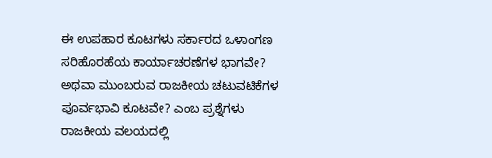ಈ ಉಪಹಾರ ಕೂಟಗಳು ಸರ್ಕಾರದ ಒಳಾಂಗಣ ಸರಿಹೊರಹೆಯ ಕಾರ್ಯಾಚರಣೆಗಳ ಭಾಗವೇ? ಅಥವಾ ಮುಂಬರುವ ರಾಜಕೀಯ ಚಟುವಟಿಕೆಗಳ ಪೂರ್ವಭಾವಿ ಕೂಟವೇ? ಎಂಬ ಪ್ರಶ್ನೆಗಳು ರಾಜಕೀಯ ವಲಯದಲ್ಲಿ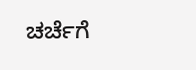ಚರ್ಚೆಗೆ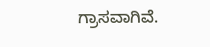ಗ್ರಾಸವಾಗಿವೆ.